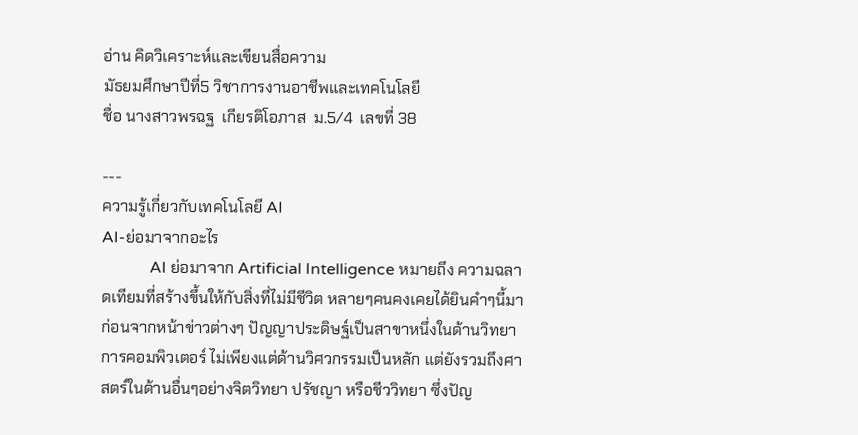อ่าน คิดวิเคราะห์และเขียนสื่อความ
มัธยมศึกษาปีที่5 วิชาการงานอาชีพและเทคโนโลยี
ชื่อ นางสาวพรฉฐ  เกียรติโอภาส  ม.5/4  เลขที่ 38

---
ความรู้เกี่ยวกับเทคโนโลยี AI
AI-ย่อมาจากอะไร
            AI ย่อมาจาก Artificial Intelligence หมายถึง ความฉลาดเทียมที่สร้างขึ้นให้กับสิ่งที่ไม่มีชีวิต หลายๆคนคงเคยได้ยินคำๆนี้มาก่อนจากหน้าข่าวต่างๆ ปัญญาประดิษฐ์เป็นสาขาหนึ่งในด้านวิทยาการคอมพิวเตอร์ ไม่เพียงแต่ด้านวิศวกรรมเป็นหลัก แต่ยังรวมถึงศาสตร์ในด้านอื่นๆอย่างจิตวิทยา ปรัชญา หรือชีววิทยา ซึ่งปัญ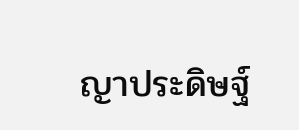ญาประดิษฐ์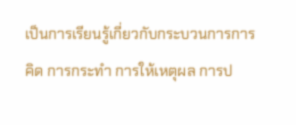เป็นการเรียนรู้เกี่ยวกับกระบวนการการคิด การกระทำ การให้เหตุผล การป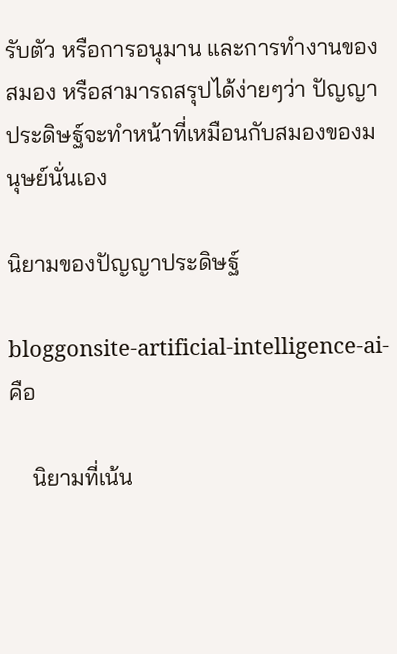รับตัว หรือการอนุมาน และการทำงานของสมอง หรือสามารถสรุปได้ง่ายๆว่า ปัญญาประดิษฐ์จะทำหน้าที่เหมือนกับสมองของมนุษย์นั่นเอง

นิยามของปัญญาประดิษฐ์

bloggonsite-artificial-intelligence-ai-คือ

    นิยามที่เน้น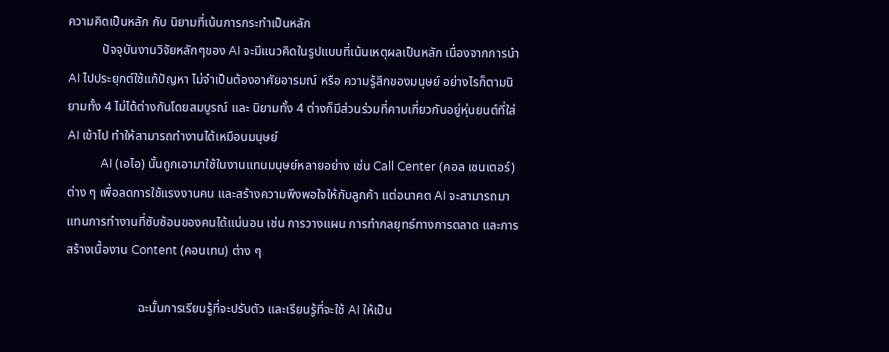ความคิดเป็นหลัก กับ นิยามที่เน้นการกระทำเป็นหลัก
           ปัจจุบันงานวิจัยหลักๆของ AI จะมีแนวคิดในรูปแบบที่เน้นเหตุผลเป็นหลัก เนื่องจากการนำ AI ไปประยุกต์ใช้แก้ปัญหา ไม่จำเป็นต้องอาศัยอารมณ์ หรือ ความรู้สึกของมนุษย์ อย่างไรก็ตามนิยามทั้ง 4 ไม่ได้ต่างกันโดยสมบูรณ์ และ นิยามทั้ง 4 ต่างก็มีส่วนร่วมที่คาบเกี่ยวกันอยู่หุ่นยนต์ที่ใส่ AI เข้าไป ทำให้สามารถทำงานได้เหมือนมนุษย์
           AI (เอไอ) นั้นถูกเอามาใช้ในงานแทนมนุษย์หลายอย่าง เช่น Call Center (คอล เซนเตอร์) ต่าง ๆ เพื่อลดการใช้แรงงานคน และสร้างความพึงพอใจให้กับลูกค้า แต่อนาคต AI จะสามารถมาแทนการทำงานที่ซับซ้อนของคนได้แน่นอน เช่น การวางแผน การทำกลยุทธ์ทางการตลาด และการสร้างเนื้องาน Content (คอนเทน) ต่าง ๆ

                       ฉะนั้นการเรียนรู้ที่จะปรับตัว และเรียนรู้ที่จะใช้ AI ให้เป็น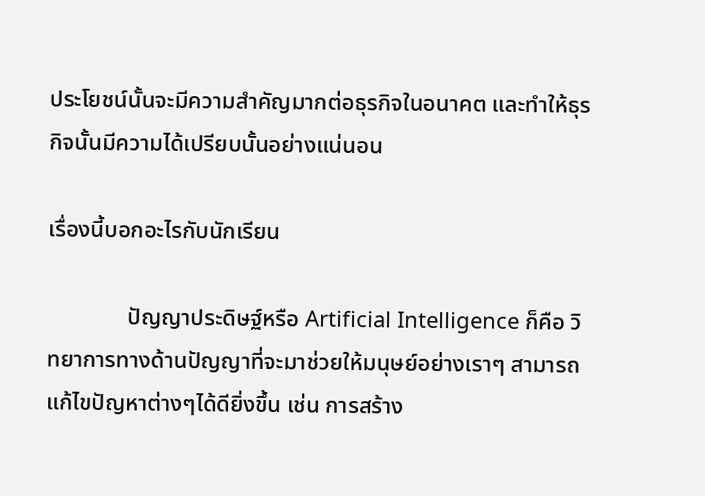ประโยชน์นั้นจะมีความสำคัญมากต่อธุรกิจในอนาคต และทำให้ธุรกิจนั้นมีความได้เปรียบนั้นอย่างแน่นอน

เรื่องนี้บอกอะไรกับนักเรียน

              ปัญญาประดิษฐ์หรือ Artificial Intelligence ก็คือ วิทยาการทางด้านปัญญาที่จะมาช่วยให้มนุษย์อย่างเราๆ สามารถแก้ไขปัญหาต่างๆได้ดียิ่งขึ้น เช่น การสร้าง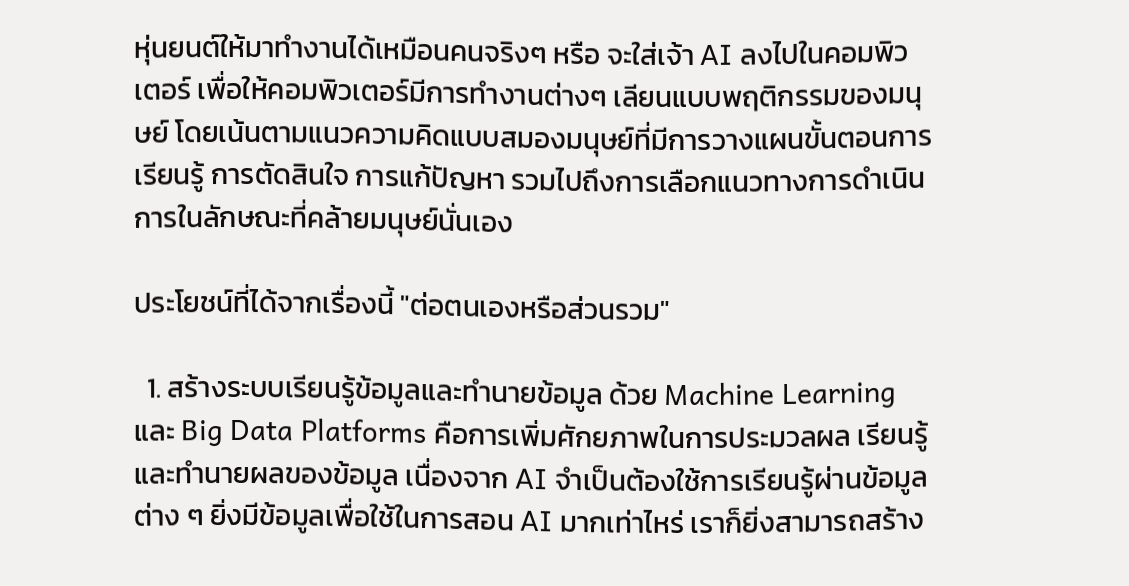หุ่นยนต์ให้มาทำงานได้เหมือนคนจริงๆ หรือ จะใส่เจ้า AI ลงไปในคอมพิวเตอร์ เพื่อให้คอมพิวเตอร์มีการทำงานต่างๆ เลียนแบบพฤติกรรมของมนุษย์ โดยเน้นตามแนวความคิดแบบสมองมนุษย์ที่มีการวางแผนขั้นตอนการเรียนรู้ การตัดสินใจ การแก้ปัญหา รวมไปถึงการเลือกแนวทางการดำเนินการในลักษณะที่คล้ายมนุษย์นั่นเอง

ประโยชน์ที่ได้จากเรื่องนี้ "ต่อตนเองหรือส่วนรวม"

  1. สร้างระบบเรียนรู้ข้อมูลและทำนายข้อมูล ด้วย Machine Learning และ Big Data Platforms คือการเพิ่มศักยภาพในการประมวลผล เรียนรู้ และทำนายผลของข้อมูล เนื่องจาก AI จำเป็นต้องใช้การเรียนรู้ผ่านข้อมูลต่าง ๆ ยิ่งมีข้อมูลเพื่อใช้ในการสอน AI มากเท่าไหร่ เราก็ยิ่งสามารถสร้าง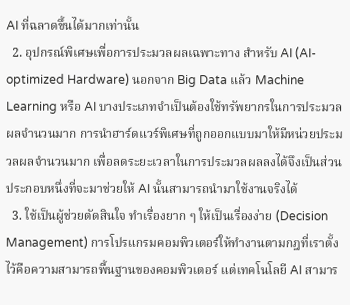AI ที่ฉลาดขึ้นได้มากเท่านั้น
  2. อุปกรณ์พิเศษเพื่อการประมวลผลเฉพาะทาง สำหรับ AI (AI-optimized Hardware) นอกจาก Big Data แล้ว Machine Learning หรือ AI บางประเภทจำเป็นต้องใช้ทรัพยากรในการประมวลผลจำนวนมาก การนำฮาร์ดแวร์พิเศษที่ถูกออกแบบมาให้มีหน่วยประมวลผลจำนวนมาก เพื่อลดระยะเวลาในการประมวลผลลงได้จึงเป็นส่วนประกอบหนึ่งที่จะมาช่วยให้ AI นั้นสามารถนำมาใช้งานจริงได้
  3. ใช้เป็นผู้ช่วยตัดสินใจ ทำเรื่องยาก ๆ ให้เป็นเรื่องง่าย (Decision Management) การโปรแกรมคอมพิวเตอร์ให้ทำงานตามกฎที่เราตั้งไว้คือความสามารถพื้นฐานของคอมพิวเตอร์ แต่เทคโนโลยี AI สามาร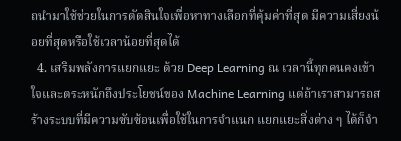ถนำมาใช้ช่วยในการตัดสินใจเพื่อหาทางเลือกที่คุ้มค่าที่สุด มีความเสี่ยงน้อยที่สุดหรือใช้เวลาน้อยที่สุดได้
  4. เสริมพลังการแยกแยะ ด้วย Deep Learning ณ เวลานี้ทุกคนคงเข้าใจและตระหนักถึงประโยชน์ของ Machine Learning แต่ถ้าเราสามารถสร้างระบบที่มีความซับซ้อนเพื่อใช้ในการจำแนก แยกแยะสิ่งต่าง ๆ ได้ก็จำ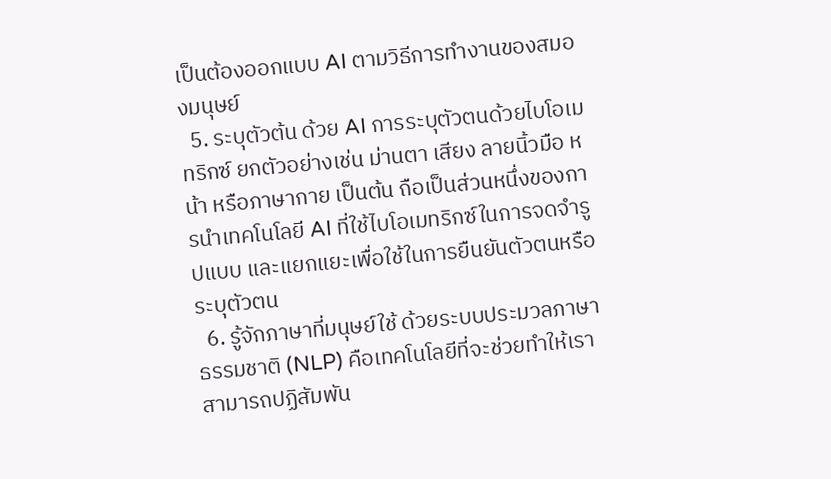เป็นต้องออกแบบ AI ตามวิธีการทำงานของสมองมนุษย์
  5. ระบุตัวต้น ด้วย AI การระบุตัวตนด้วยไบโอเมทริกซ์ ยกตัวอย่างเช่น ม่านตา เสียง ลายนิ้วมือ หน้า หรือภาษากาย เป็นต้น ถือเป็นส่วนหนึ่งของการนำเทคโนโลยี AI ที่ใช้ไบโอเมทริกซ์ในการจดจำรูปแบบ และแยกแยะเพื่อใช้ในการยืนยันตัวตนหรือระบุตัวตน
  6. รู้จักภาษาที่มนุษย์ใช้ ด้วยระบบประมวลภาษาธรรมชาติ (NLP) คือเทคโนโลยีที่จะช่วยทำให้เราสามารถปฏิสัมพัน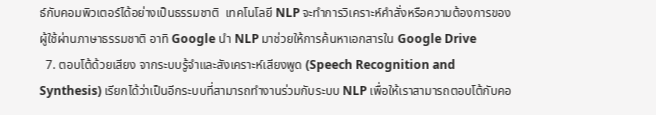ธ์กับคอมพิวเตอร์ได้อย่างเป็นธรรมชาติ  เทคโนโลยี NLP จะทำการวิเคราะห์คำสั่งหรือความต้องการของผู้ใช้ผ่านภาษาธรรมชาติ อาทิ Google นำ NLP มาช่วยให้การค้นหาเอกสารใน Google Drive
  7. ตอบโต้ด้วยเสียง จากระบบรู้จำและสังเคราะห์เสียงพูด (Speech Recognition and Synthesis) เรียกได้ว่าเป็นอีกระบบที่สามารถทำงานร่วมกับระบบ NLP เพื่อให้เราสามารถตอบโต้กับคอ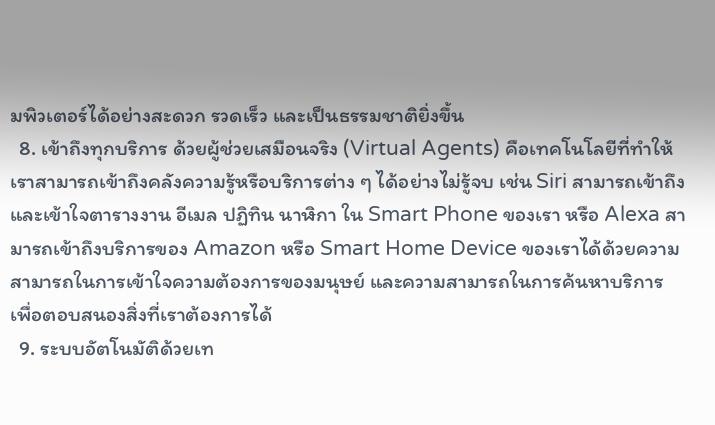มพิวเตอร์ได้อย่างสะดวก รวดเร็ว และเป็นธรรมชาติยิ่งขึ้น
  8. เข้าถึงทุกบริการ ด้วยผู้ช่วยเสมือนจริง (Virtual Agents) คือเทคโนโลยีที่ทำให้เราสามารถเข้าถึงคลังความรู้หรือบริการต่าง ๆ ได้อย่างไม่รู้จบ เช่น Siri สามารถเข้าถึงและเข้าใจตารางงาน อีเมล ปฏิทิน นาฬิกา ใน Smart Phone ของเรา หรือ Alexa สามารถเข้าถึงบริการของ Amazon หรือ Smart Home Device ของเราได้ด้วยความสามารถในการเข้าใจความต้องการของมนุษย์ และความสามารถในการค้นหาบริการ เพื่อตอบสนองสิ่งที่เราต้องการได้
  9. ระบบอัตโนมัติด้วยเท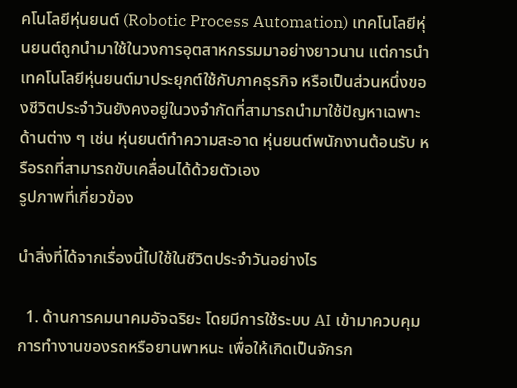คโนโลยีหุ่นยนต์ (Robotic Process Automation) เทคโนโลยีหุ่นยนต์ถูกนำมาใช้ในวงการอุตสาหกรรมมาอย่างยาวนาน แต่การนำเทคโนโลยีหุ่นยนต์มาประยุกต์ใช้กับภาคธุรกิจ หรือเป็นส่วนหนึ่งของชีวิตประจำวันยังคงอยู่ในวงจำกัดที่สามารถนำมาใช้ปัญหาเฉพาะด้านต่าง ๆ เช่น หุ่นยนต์ทำความสะอาด หุ่นยนต์พนักงานต้อนรับ หรือรถที่สามารถขับเคลื่อนได้ด้วยตัวเอง
รูปภาพที่เกี่ยวข้อง

นำสิ่งที่ได้จากเรื่องนี้ไปใช้ในชีวิตประจำวันอย่างไร

  1. ด้านการคมนาคมอัจฉริยะ โดยมีการใช้ระบบ AI เข้ามาควบคุมการทำงานของรถหรือยานพาหนะ เพื่อให้เกิดเป็นจักรก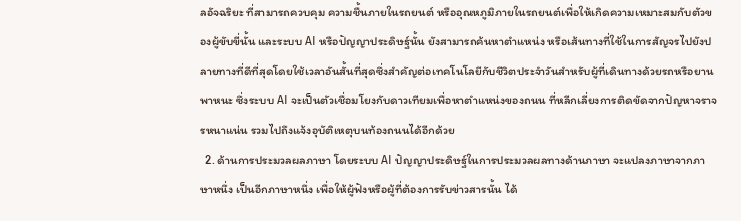ลอัจฉริยะ ที่สามารถควบคุม ความชื้นภายในรถยนต์ หรืออุณหภูมิภายในรถยนต์เพื่อให้เกิดความเหมาะสมกับตัวของผู้ขับขี่นั้น และระบบ AI หรือปัญญาประดิษฐ์นั้น ยังสามารถค้นหาตำแหน่ง หรือเส้นทางที่ใช้ในการสัญจรไปยังปลายทางที่ดีที่สุดโดยใช้เวลาอันสั้นที่สุดซึ่งสำคัญต่อเทคโนโลยีกับชีวิตประจำวันสำหรับผู้ที่เดินทางด้วยรถหรือยานพาหนะ ซึ่งระบบ AI จะเป็นตัวเชื่อมโยงกับดาวเทียมเพื่อหาตำแหน่งของถนน ที่หลีกเลี่ยงการติดขัดจากปัญหาจราจรหนาแน่น รวมไปถึงแจ้งอุบัติเหตุบนท้องถนนได้อีกด้วย
  2. ด้านการประมวลผลภาษา โดยระบบ AI ปัญญาประดิษฐ์ในการประมวลผลทางด้านภาษา จะแปลงภาษาจากภาษาหนึ่ง เป็นอีกภาษาหนึ่ง เพื่อให้ผู้ฟังหรือผู้ที่ต้องการรับข่าวสารนั้น ได้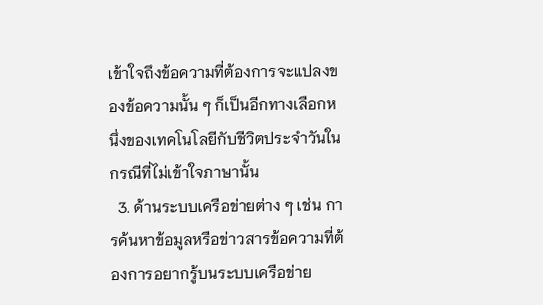เข้าใจถึงข้อความที่ต้องการจะแปลงของข้อความนั้น ๆ ก็เป็นอีกทางเลือกหนึ่งของเทคโนโลยีกับชีวิตประจำวันในกรณีที่ไม่เข้าใจภาษานั้น
  3. ด้านระบบเครือข่ายต่าง ๆ เช่น การค้นหาข้อมูลหรือข่าวสารข้อความที่ต้องการอยากรู้บนระบบเครือข่าย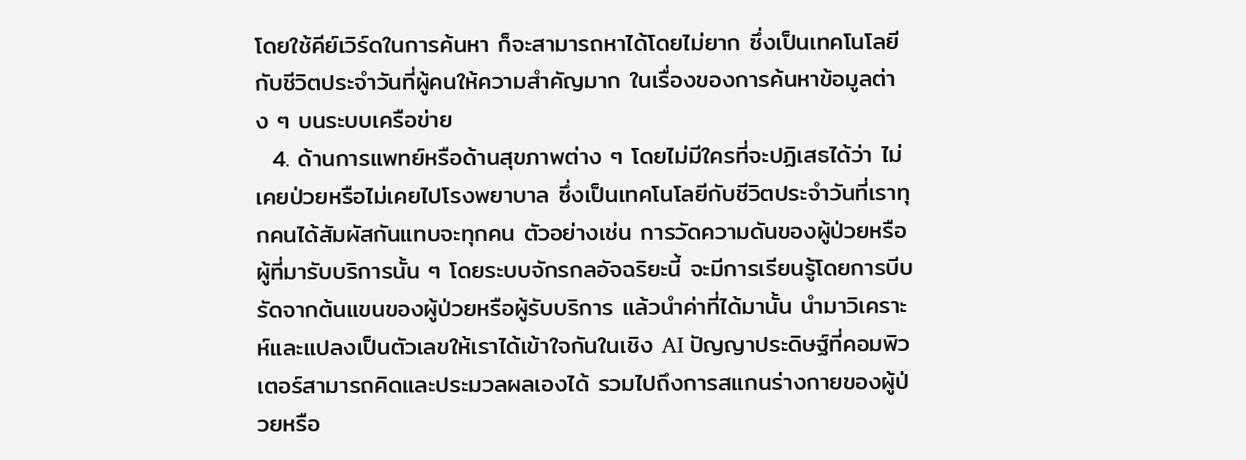โดยใช้คีย์เวิร์ดในการค้นหา ก็จะสามารถหาได้โดยไม่ยาก ซึ่งเป็นเทคโนโลยีกับชีวิตประจำวันที่ผู้คนให้ความสำคัญมาก ในเรื่องของการค้นหาข้อมูลต่าง ๆ บนระบบเครือข่าย
  4. ด้านการแพทย์หรือด้านสุขภาพต่าง ๆ โดยไม่มีใครที่จะปฏิเสธได้ว่า ไม่เคยป่วยหรือไม่เคยไปโรงพยาบาล ซึ่งเป็นเทคโนโลยีกับชีวิตประจำวันที่เราทุกคนได้สัมผัสกันแทบจะทุกคน ตัวอย่างเช่น การวัดความดันของผู้ป่วยหรือผู้ที่มารับบริการนั้น ๆ โดยระบบจักรกลอัจฉริยะนี้ จะมีการเรียนรู้โดยการบีบรัดจากต้นแขนของผู้ป่วยหรือผู้รับบริการ แล้วนำค่าที่ได้มานั้น นำมาวิเคราะห์และแปลงเป็นตัวเลขให้เราได้เข้าใจกันในเชิง AI ปัญญาประดิษฐ์ที่คอมพิวเตอร์สามารถคิดและประมวลผลเองได้ รวมไปถึงการสแกนร่างกายของผู้ป่วยหรือ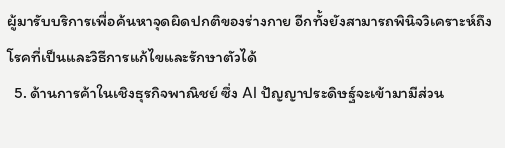ผู้มารับบริการเพื่อค้นหาจุดผิดปกติของร่างกาย อีกทั้งยังสามารถพินิจวิเคราะห์ถึงโรคที่เป็นและวิธีการแก้ไขและรักษาตัวได้
  5. ด้านการค้าในเชิงธุรกิจพาณิชย์ ซึ่ง AI ปัญญาประดิษฐ์จะเข้ามามีส่วน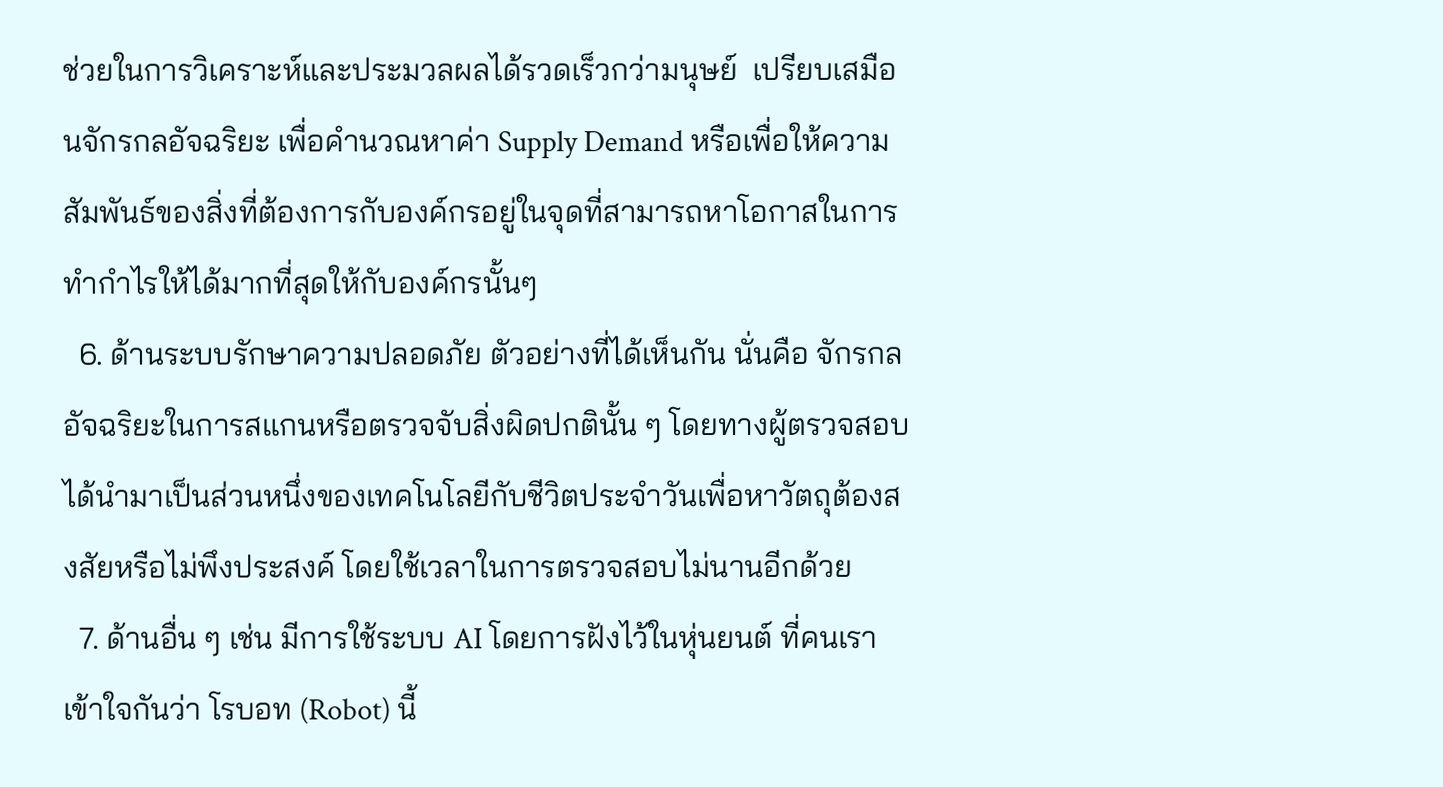ช่วยในการวิเคราะห์และประมวลผลได้รวดเร็วกว่ามนุษย์  เปรียบเสมือนจักรกลอัจฉริยะ เพื่อคำนวณหาค่า Supply Demand หรือเพื่อให้ความสัมพันธ์ของสิ่งที่ต้องการกับองค์กรอยู่ในจุดที่สามารถหาโอกาสในการทำกำไรให้ได้มากที่สุดให้กับองค์กรนั้นๆ
  6. ด้านระบบรักษาความปลอดภัย ตัวอย่างที่ได้เห็นกัน นั่นคือ จักรกลอัจฉริยะในการสแกนหรือตรวจจับสิ่งผิดปกตินั้น ๆ โดยทางผู้ตรวจสอบได้นำมาเป็นส่วนหนึ่งของเทคโนโลยีกับชีวิตประจำวันเพื่อหาวัตถุต้องสงสัยหรือไม่พึงประสงค์ โดยใช้เวลาในการตรวจสอบไม่นานอีกด้วย
  7. ด้านอื่น ๆ เช่น มีการใช้ระบบ AI โดยการฝังไว้ในหุ่นยนต์ ที่คนเราเข้าใจกันว่า โรบอท (Robot) นี้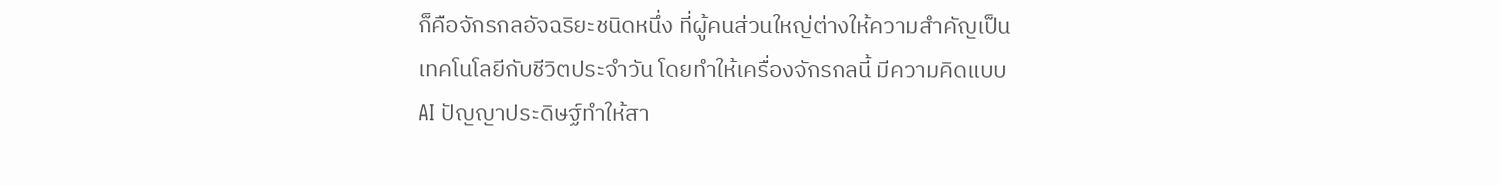ก็คือจักรกลอัจฉริยะชนิดหนึ่ง ที่ผู้คนส่วนใหญ่ต่างให้ความสำคัญเป็นเทคโนโลยีกับชีวิตประจำวัน โดยทำให้เครื่องจักรกลนี้ มีความคิดแบบ AI ปัญญาประดิษฐ์ทำให้สา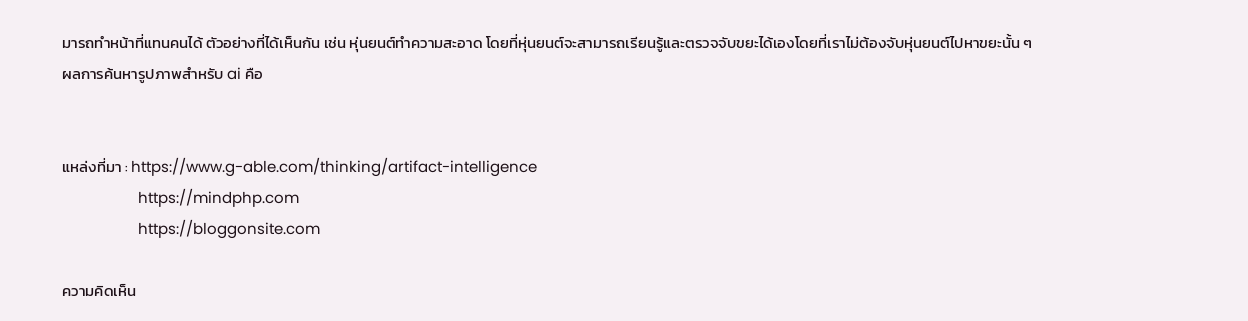มารถทำหน้าที่แทนคนได้ ตัวอย่างที่ได้เห็นกัน เช่น หุ่นยนต์ทำความสะอาด โดยที่หุ่นยนต์จะสามารถเรียนรู้และตรวจจับขยะได้เองโดยที่เราไม่ต้องจับหุ่นยนต์ไปหาขยะนั้น ๆ
ผลการค้นหารูปภาพสำหรับ ai คือ


แหล่งที่มา : https://www.g-able.com/thinking/artifact-intelligence
                   https://mindphp.com
                   https://bloggonsite.com

ความคิดเห็น